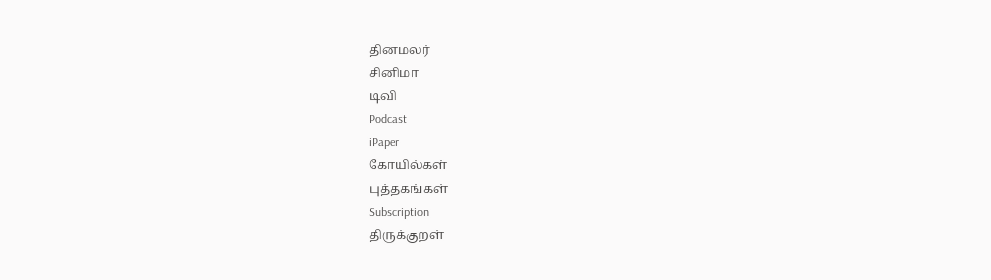தினமலர்
சினிமா
டிவி
Podcast
iPaper
கோயில்கள்
புத்தகங்கள்
Subscription
திருக்குறள்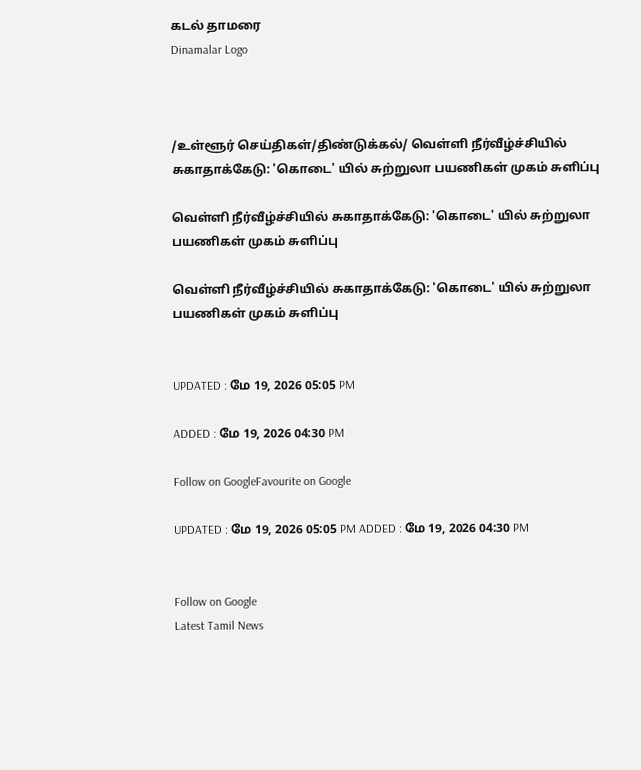கடல் தாமரை
Dinamalar Logo



/உள்ளூர் செய்திகள்/திண்டுக்கல்/ வெள்ளி நீர்வீழ்ச்சியில் சுகாதாக்கேடு: 'கொடை' யில் சுற்றுலா பயணிகள் முகம் சுளிப்பு

வெள்ளி நீர்வீழ்ச்சியில் சுகாதாக்கேடு: 'கொடை' யில் சுற்றுலா பயணிகள் முகம் சுளிப்பு

வெள்ளி நீர்வீழ்ச்சியில் சுகாதாக்கேடு: 'கொடை' யில் சுற்றுலா பயணிகள் முகம் சுளிப்பு


UPDATED : மே 19, 2026 05:05 PM

ADDED : மே 19, 2026 04:30 PM

Follow on GoogleFavourite on Google

UPDATED : மே 19, 2026 05:05 PM ADDED : மே 19, 2026 04:30 PM


Follow on Google
Latest Tamil News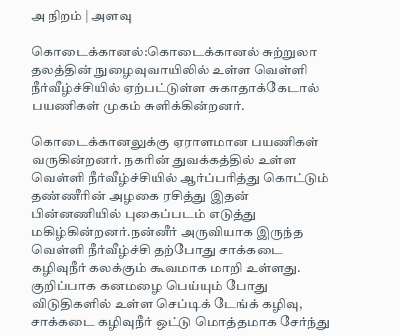அ நிறம் | அளவு

கொடைக்கானல்:கொடைக்கானல் சுற்றுலா தலத்தின் நுழைவுவாயிலில் உள்ள வெள்ளி நீர்வீழ்ச்சியில் ஏற்பட்டுள்ள சுகாதாக்கேடால் பயணிகள் முகம் சுளிக்கின்றனர்.

கொடைக்கானலுக்கு ஏராளமான பயணிகள் வருகின்றனர். நகரின் துவக்கத்தில் உள்ள வெள்ளி நீர்வீழ்ச்சியில் ஆர்ப்பரித்து கொட்டும் தண்ணீரின் அழகை ரசித்து இதன் பின்னணியில் புகைப்படம் எடுத்து மகிழ்கின்றனர்.நன்னீர் அருவியாக இருந்த வெள்ளி நீர்வீழ்ச்சி தற்போது சாக்கடை கழிவுநீர் கலக்கும் கூவமாக மாறி உள்ளது. குறிப்பாக கனமழை பெய்யும் போது விடுதிகளில் உள்ள செப்டிக் டேங்க் கழிவு, சாக்கடை கழிவுநீர் ஒட்டு மொத்தமாக சேர்ந்து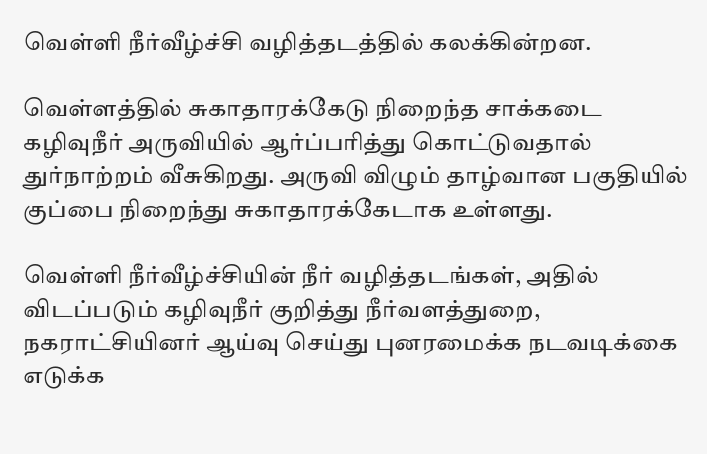வெள்ளி நீர்வீழ்ச்சி வழித்தடத்தில் கலக்கின்றன.

வெள்ளத்தில் சுகாதாரக்கேடு நிறைந்த சாக்கடை கழிவுநீர் அருவியில் ஆர்ப்பரித்து கொட்டுவதால் துர்நாற்றம் வீசுகிறது. அருவி விழும் தாழ்வான பகுதியில் குப்பை நிறைந்து சுகாதாரக்கேடாக உள்ளது.

வெள்ளி நீர்வீழ்ச்சியின் நீர் வழித்தடங்கள், அதில் விடப்படும் கழிவுநீர் குறித்து நீர்வளத்துறை, நகராட்சியினர் ஆய்வு செய்து புனரமைக்க நடவடிக்கை எடுக்க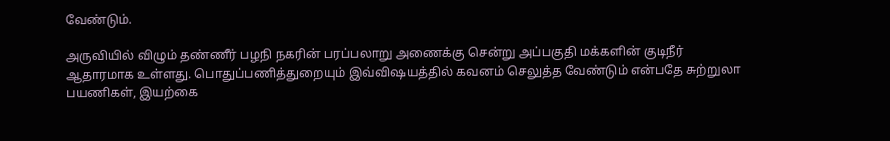வேண்டும்.

அருவியில் விழும் தண்ணீர் பழநி நகரின் பரப்பலாறு அணைக்கு சென்று அப்பகுதி மக்களின் குடிநீர் ஆதாரமாக உள்ளது. பொதுப்பணித்துறையும் இவ்விஷயத்தில் கவனம் செலுத்த வேண்டும் என்பதே சுற்றுலா பயணிகள், இயற்கை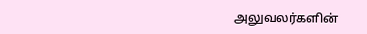அலுவலர்களின்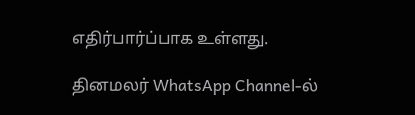எதிர்பார்ப்பாக உள்ளது.

தினமலர் WhatsApp Channel-ல்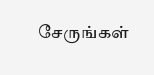சேருங்கள்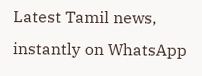Latest Tamil news, instantly on WhatsApp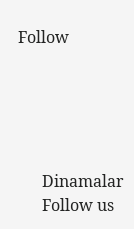Follow





      Dinamalar
      Follow us